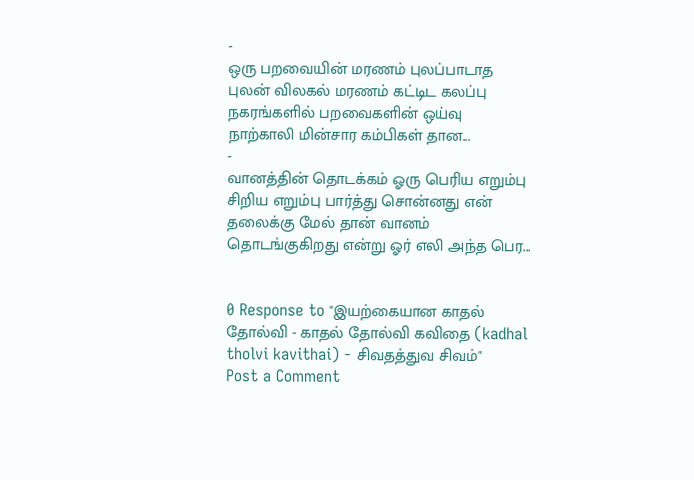-
ஒரு பறவையின் மரணம் புலப்பாடாத புலன் விலகல் மரணம் கட்டிட கலப்பு நகரங்களில் பறவைகளின் ஒய்வு நாற்காலி மின்சார கம்பிகள் தான...
-
வானத்தின் தொடக்கம் ஓரு பெரிய எறும்பு சிறிய எறும்பு பார்த்து சொன்னது என் தலைக்கு மேல் தான் வானம் தொடங்குகிறது என்று ஓர் எலி அந்த பெர...


0 Response to "இயற்கையான காதல் தோல்வி - காதல் தோல்வி கவிதை (kadhal tholvi kavithai) - சிவதத்துவ சிவம்"
Post a Comment